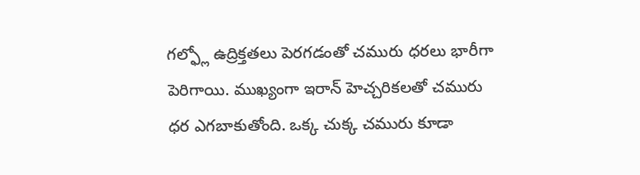గల్ఫ్లో ఉద్రిక్తతలు పెరగడంతో చమురు ధరలు భారీగా పెరిగాయి. ముఖ్యంగా ఇరాన్ హెచ్చరికలతో చమురు ధర ఎగబాకుతోంది. ఒక్క చుక్క చమురు కూడా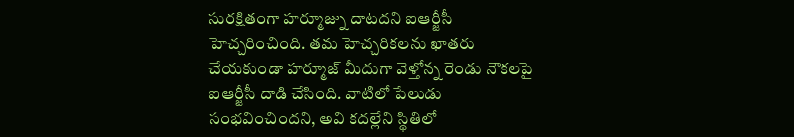సురక్షితంగా హర్మూజ్ను దాటదని ఐఆర్జీసీ హెచ్చరించింది. తమ హెచ్చరికలను ఖాతరు చేయకుండా హర్మూజ్ మీదుగా వెళ్తోన్న రెండు నౌకలపై ఐఆర్జీసీ దాడి చేసింది. వాటిలో పేలుడు సంభవించిందని, అవి కదల్లేని స్థితిలో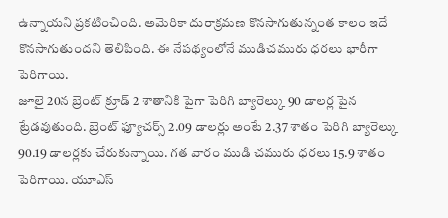ఉన్నాయని ప్రకటించింది. అమెరికా దురాక్రమణ కొనసాగుతున్నంత కాలం ఇదే కొనసాగుతుందని తెలిపింది. ఈ నేపథ్యంలోనే ముడిచమురు ధరలు భారీగా పెరిగాయి.
జూలై 20న బ్రెంట్ క్రూడ్ 2 శాతానికి పైగా పెరిగి బ్యారెల్కు 90 డాలర్ల పైన ట్రేడవుతుంది. బ్రెంట్ ఫ్యూచర్స్ 2.09 డాలర్లు అంటే 2.37 శాతం పెరిగి బ్యారెల్కు 90.19 డాలర్లకు చేరుకున్నాయి. గత వారం ముడి చమురు ధరలు 15.9 శాతం పెరిగాయి. యూఎస్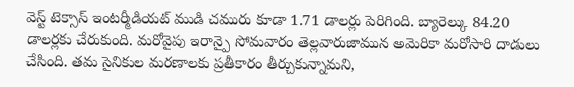వెస్ట్ టెక్సాస్ ఇంటర్మీడియట్ ముడి చమురు కూడా 1.71 డాలర్లు పెరిగింది. బ్యారెల్కు 84.20 డాలర్లకు చేరుకుంది. మరోవైపు ఇరాన్పై సోమవారం తెల్లవారుజామున అమెరికా మరోసారి దాడులు చేసింది. తమ సైనికుల మరణాలకు ప్రతీకారం తీర్చుకున్నామని,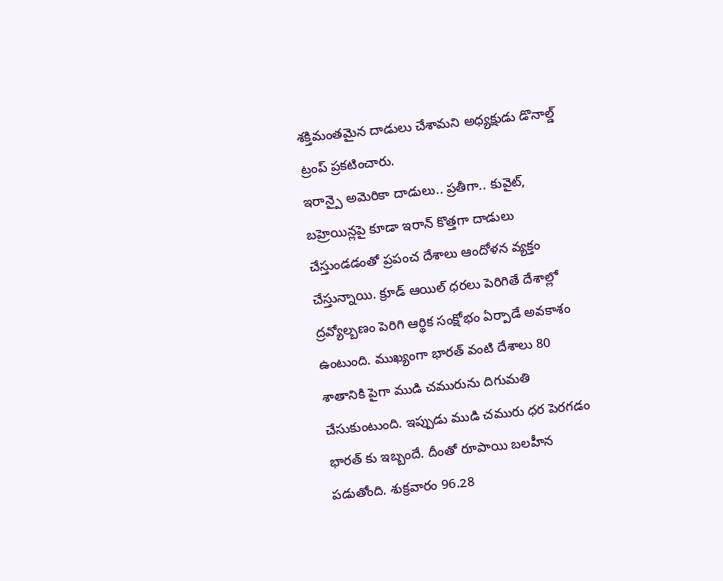శక్తిమంతమైన దాడులు చేశామని అధ్యక్షుడు డొనాల్డ్ ట్రంప్ ప్రకటించారు.
ఇరాన్పై అమెరికా దాడులు.. ప్రతీగా.. కువైట్, బహ్రెయిన్లపై కూడా ఇరాన్ కొత్తగా దాడులు చేస్తుండడంతో ప్రపంచ దేశాలు ఆందోళన వ్యక్తం చేస్తున్నాయి. క్రూడ్ ఆయిల్ ధరలు పెరిగితే దేశాల్లో ద్రవ్యోల్బణం పెరిగి ఆర్థిక సంక్షోభం ఏర్పాడే అవకాశం ఉంటుంది. ముఖ్యంగా భారత్ వంటి దేశాలు 80 శాతానికి పైగా ముడి చమురును దిగుమతి చేసుకుంటుంది. ఇప్పుడు ముడి చమురు ధర పెరగడం భారత్ కు ఇబ్బందే. దీంతో రూపాయి బలహీన పడుతోంది. శుక్రవారం 96.28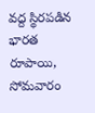వద్ద స్థిరపడిన భారత రూపాయి, సోమవారం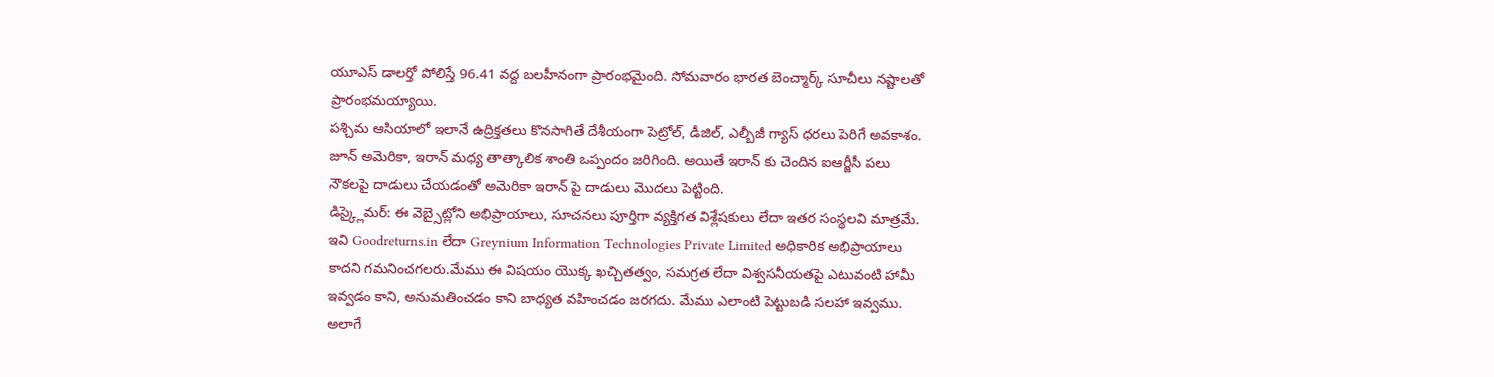యూఎస్ డాలర్తో పోలిస్తే 96.41 వద్ద బలహీనంగా ప్రారంభమైంది. సోమవారం భారత బెంచ్మార్క్ సూచీలు నష్టాలతో ప్రారంభమయ్యాయి.
పశ్చిమ ఆసియాలో ఇలానే ఉద్రిక్తతలు కొనసాగితే దేశీయంగా పెట్రోల్, డీజిల్, ఎల్బీజీ గ్యాస్ ధరలు పెరిగే అవకాశం. జూన్ అమెరికా, ఇరాన్ మధ్య తాత్కాలిక శాంతి ఒప్పందం జరిగింది. అయితే ఇరాన్ కు చెందిన ఐఆర్జీసీ పలు నౌకలపై దాడులు చేయడంతో అమెరికా ఇరాన్ పై దాడులు మొదలు పెట్టింది.
డిస్క్లైమర్: ఈ వెబ్సైట్లోని అభిప్రాయాలు, సూచనలు పూర్తిగా వ్యక్తిగత విశ్లేషకులు లేదా ఇతర సంస్థలవి మాత్రమే. ఇవి Goodreturns.in లేదా Greynium Information Technologies Private Limited అధికారిక అభిప్రాయాలు కాదని గమనించగలరు.మేము ఈ విషయం యొక్క ఖచ్చితత్వం, సమగ్రత లేదా విశ్వసనీయతపై ఎటువంటి హామీ ఇవ్వడం కాని, అనుమతించడం కాని బాధ్యత వహించడం జరగదు. మేము ఎలాంటి పెట్టుబడి సలహా ఇవ్వము. అలాగే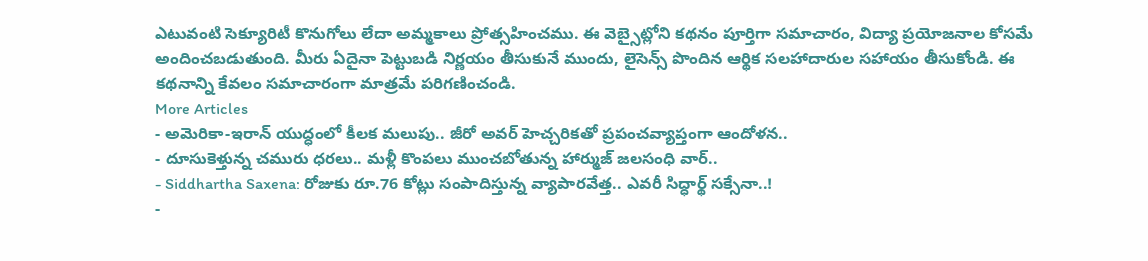ఎటువంటి సెక్యూరిటీ కొనుగోలు లేదా అమ్మకాలు ప్రోత్సహించము. ఈ వెబ్సైట్లోని కథనం పూర్తిగా సమాచారం, విద్యా ప్రయోజనాల కోసమే అందించబడుతుంది. మీరు ఏదైనా పెట్టుబడి నిర్ణయం తీసుకునే ముందు, లైసెన్స్ పొందిన ఆర్థిక సలహాదారుల సహాయం తీసుకోండి. ఈ కథనాన్ని కేవలం సమాచారంగా మాత్రమే పరిగణించండి.
More Articles
- అమెరికా-ఇరాన్ యుద్ధంలో కీలక మలుపు.. జీరో అవర్ హెచ్చరికతో ప్రపంచవ్యాప్తంగా ఆందోళన..
- దూసుకెళ్తున్న చమురు ధరలు.. మళ్లీ కొంపలు ముంచబోతున్న హార్ముజ్ జలసంధి వార్..
- Siddhartha Saxena: రోజుకు రూ.76 కోట్లు సంపాదిస్తున్న వ్యాపారవేత్త.. ఎవరీ సిద్ధార్థ్ సక్సేనా..!
-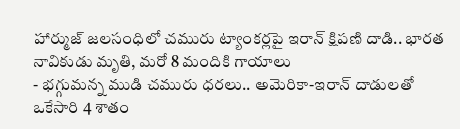హార్ముజ్ జలసంధిలో చమురు ట్యాంకర్లపై ఇరాన్ క్షిపణి దాడి.. భారత నావికుడు మృతి, మరో 8 మందికి గాయాలు
- భగ్గుమన్న ముడి చమురు ధరలు.. అమెరికా-ఇరాన్ దాడులతో ఒకేసారి 4 శాతం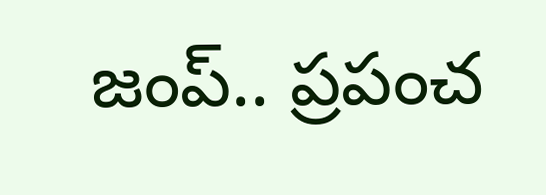జంప్.. ప్రపంచ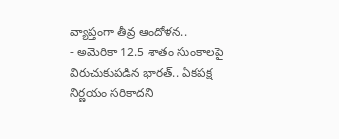వ్యాప్తంగా తీవ్ర ఆందోళన..
- అమెరికా 12.5 శాతం సుంకాలపై విరుచుకుపడిన భారత్.. ఏకపక్ష నిర్ణయం సరికాదని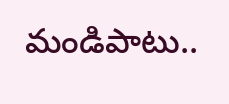మండిపాటు..